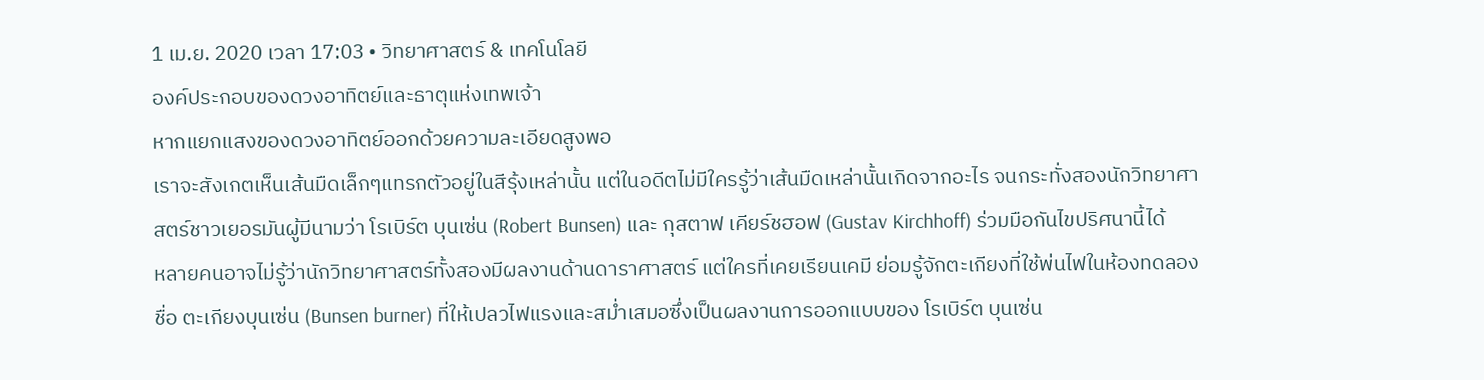1 เม.ย. 2020 เวลา 17:03 • วิทยาศาสตร์ & เทคโนโลยี
องค์ประกอบของดวงอาทิตย์และธาตุแห่งเทพเจ้า
หากแยกแสงของดวงอาทิตย์ออกด้วยความละเอียดสูงพอ
เราจะสังเกตเห็นเส้นมืดเล็กๆแทรกตัวอยู่ในสีรุ้งเหล่านั้น แต่ในอดีตไม่มีใครรู้ว่าเส้นมืดเหล่านั้นเกิดจากอะไร จนกระทั่งสองนักวิทยาศาสตร์ชาวเยอรมันผู้มีนามว่า โรเบิร์ต บุนเซ่น (Robert Bunsen) และ กุสตาฟ เคียร์ชฮอฟ (Gustav Kirchhoff) ร่วมมือกันไขปริศนานี้ได้
หลายคนอาจไม่รู้ว่านักวิทยาศาสตร์ทั้งสองมีผลงานด้านดาราศาสตร์ แต่ใครที่เคยเรียนเคมี ย่อมรู้จักตะเกียงที่ใช้พ่นไฟในห้องทดลองชื่อ ตะเกียงบุนเซ่น (Bunsen burner) ที่ให้เปลวไฟแรงและสม่ำเสมอซึ่งเป็นผลงานการออกแบบของ โรเบิร์ต บุนเซ่น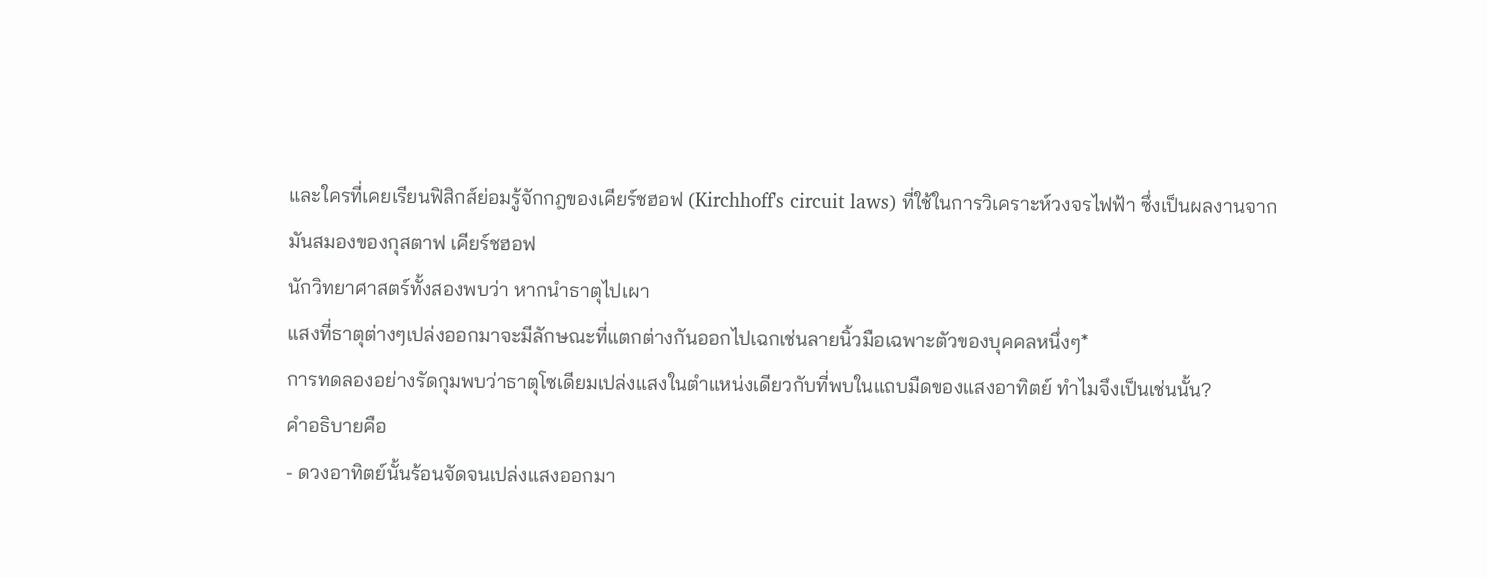และใครที่เคยเรียนฟิสิกส์ย่อมรู้จักกฎของเคียร์ชฮอฟ (Kirchhoff's circuit laws) ที่ใช้ในการวิเคราะห์วงจรไฟฟ้า ซึ่งเป็นผลงานจากมันสมองของกุสตาฟ เคียร์ชฮอฟ
นักวิทยาศาสตร์ทั้งสองพบว่า หากนำธาตุไปเผา
แสงที่ธาตุต่างๆเปล่งออกมาจะมีลักษณะที่แตกต่างกันออกไปเฉกเช่นลายนิ้วมือเฉพาะตัวของบุคคลหนึ่งๆ*
การทดลองอย่างรัดกุมพบว่าธาตุโซเดียมเปล่งแสงในตำแหน่งเดียวกับที่พบในแถบมืดของแสงอาทิตย์ ทำไมจึงเป็นเช่นนั้น?
คำอธิบายคือ
- ดวงอาทิตย์นั้นร้อนจัดจนเปล่งแสงออกมา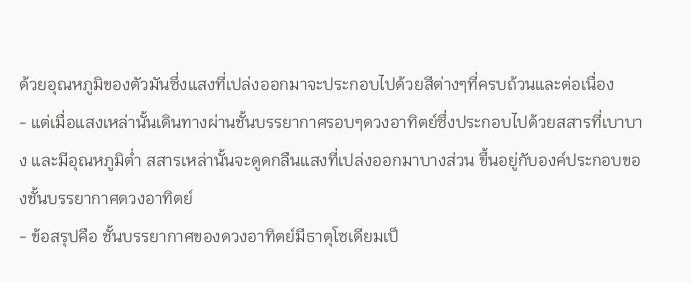ด้วยอุณหภูมิของตัวมันซึ่งแสงที่เปล่งออกมาจะประกอบไปด้วยสีต่างๆที่ครบถ้วนและต่อเนื่อง
- แต่เมื่อแสงเหล่านั้นเดินทางผ่านชั้นบรรยากาศรอบๆดวงอาทิตย์ซึ่งประกอบไปด้วยสสารที่เบาบาง และมีอุณหภูมิต่ำ สสารเหล่านั้นจะดูดกลืนแสงที่เปล่งออกมาบางส่วน ขึ้นอยู่กับองค์ประกอบของชั้นบรรยากาศดวงอาทิตย์
- ข้อสรุปคือ ชั้นบรรยากาศของดวงอาทิตย์มีธาตุโซเดียมเป็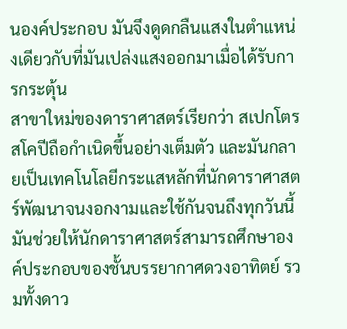นองค์ประกอบ มันจึงดูดกลืนแสงในตำแหน่งเดียวกับที่มันเปล่งแสงออกมาเมื่อได้รับการกระตุ้น
สาขาใหม่ของดาราศาสตร์เรียกว่า สเปกโตรสโคปีถือกำเนิดขึ้นอย่างเต็มตัว และมันกลายเป็นเทคโนโลยีกระแสหลักที่นักดาราศาสตร์พัฒนาจนงอกงามและใช้กันจนถึงทุกวันนี้ มันช่วยให้นักดาราศาสตร์สามารถศึกษาองค์ประกอบของชั้นบรรยากาศดวงอาทิตย์ รวมทั้งดาว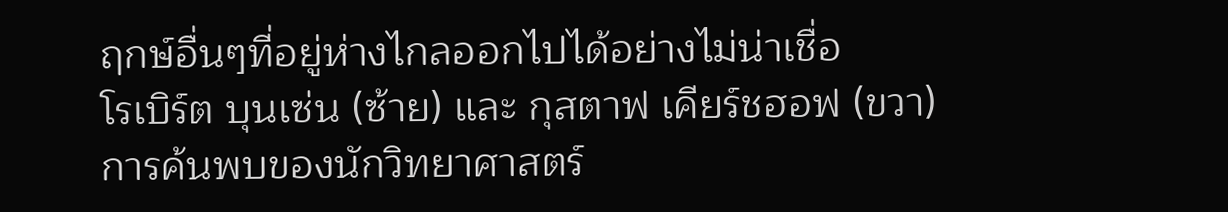ฤกษ์อื่นๆที่อยู่ห่างไกลออกไปได้อย่างไม่น่าเชื่อ
โรเบิร์ต บุนเซ่น (ซ้าย) และ กุสตาฟ เคียร์ชฮอฟ (ขวา)
การค้นพบของนักวิทยาศาสตร์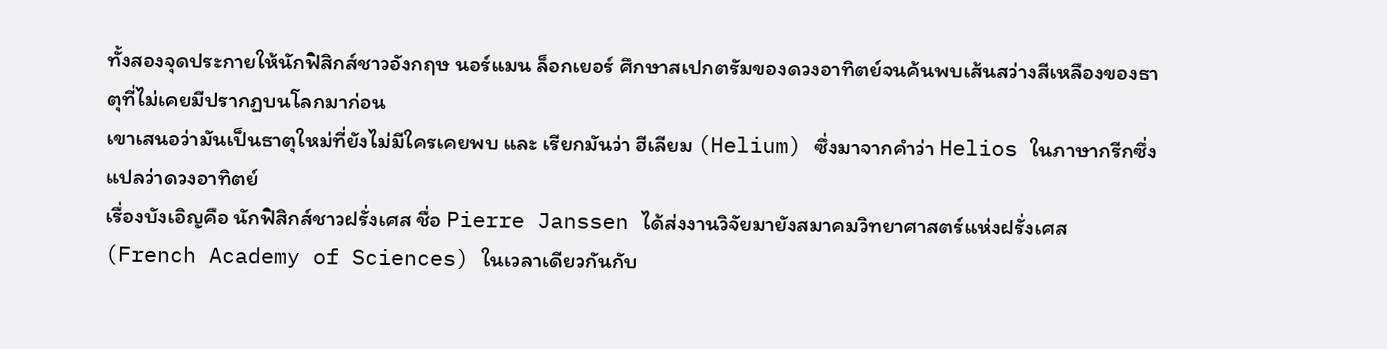ทั้งสองจุดประกายให้นักฟิสิกส์ชาวอังกฤษ นอร์แมน ล็อกเยอร์ ศึกษาสเปกตรัมของดวงอาทิตย์จนค้นพบเส้นสว่างสีเหลืองของธาตุที่ไม่เคยมีปรากฏบนโลกมาก่อน
เขาเสนอว่ามันเป็นธาตุใหม่ที่ยังไม่มีใครเคยพบ และ เรียกมันว่า ฮีเลียม (Helium) ซึ่งมาจากคำว่า Helios ในภาษากรีกซึ่งแปลว่าดวงอาทิตย์
เรื่องบังเอิญคือ นักฟิสิกส์ชาวฝรั่งเศส ชื่อ Pierre Janssen ได้ส่งงานวิจัยมายังสมาคมวิทยาศาสตร์แห่งฝรั่งเศส (French Academy of Sciences) ในเวลาเดียวกันกับ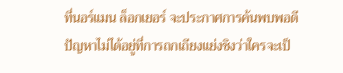ที่นอร์แมน ล็อกเยอร์ จะประกาศการค้นพบพอดี
ปัญหาไม่ได้อยู่ที่การถกเถียงแย่งชิงว่าใครจะเป็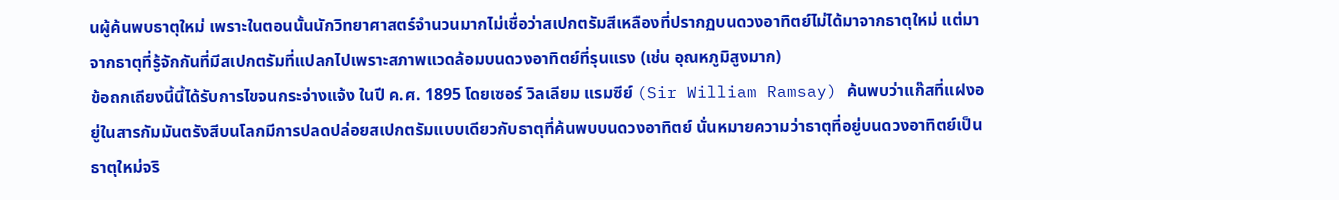นผู้ค้นพบธาตุใหม่ เพราะในตอนนั้นนักวิทยาศาสตร์จำนวนมากไม่เชื่อว่าสเปกตรัมสีเหลืองที่ปรากฏบนดวงอาทิตย์ไม่ได้มาจากธาตุใหม่ แต่มาจากธาตุที่รู้จักกันที่มีสเปกตรัมที่แปลกไปเพราะสภาพแวดล้อมบนดวงอาทิตย์ที่รุนแรง (เช่น อุณหภูมิสูงมาก)
ข้อถกเถียงนี้นี้ได้รับการไขจนกระจ่างแจ้ง ในปี ค.ศ. 1895 โดยเซอร์ วิลเลียม แรมซีย์ (Sir William Ramsay) ค้นพบว่าแก๊สที่แฝงอยู่ในสารกัมมันตรังสีบนโลกมีการปลดปล่อยสเปกตรัมแบบเดียวกับธาตุที่ค้นพบบนดวงอาทิตย์ นั่นหมายความว่าธาตุที่อยู่บนดวงอาทิตย์เป็นธาตุใหม่จริ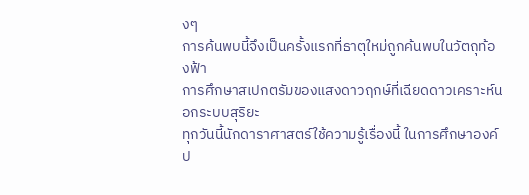งๆ
การค้นพบนี้จึงเป็นครั้งแรกที่ธาตุใหม่ถูกค้นพบในวัตถุท้องฟ้า
การศึกษาสเปกตรัมของแสงดาวฤกษ์ที่เฉียดดาวเคราะห์นอกระบบสุริยะ
ทุกวันนี้นักดาราศาสตร์ใช้ความรู้เรื่องนี้ ในการศึกษาองค์ป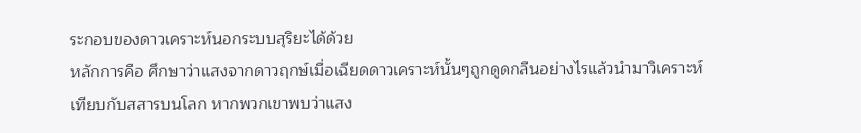ระกอบของดาวเคราะห์นอกระบบสุริยะได้ด้วย
หลักการคือ ศึกษาว่าแสงจากดาวฤกษ์เมื่อเฉียดดาวเคราะห์นั้นๆถูกดูดกลืนอย่างไรแล้วนำมาวิเคราะห์เทียบกับสสารบนโลก หากพวกเขาพบว่าแสง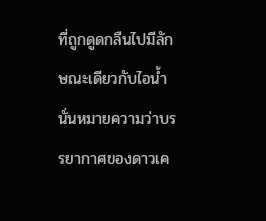ที่ถูกดูดกลืนไปมีลักษณะเดียวกับไอน้ำ นั่นหมายความว่าบรรยากาศของดาวเค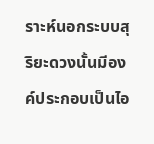ราะห์นอกระบบสุริยะดวงนั้นมีองค์ประกอบเป็นไอ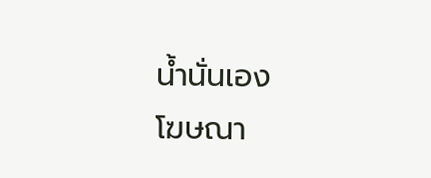น้ำนั่นเอง
โฆษณา